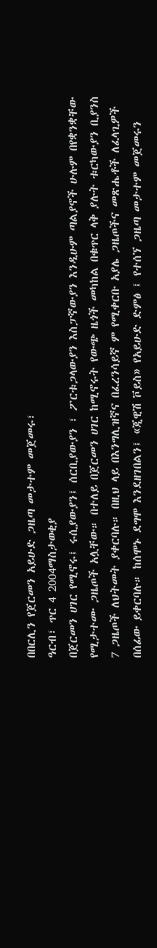በበርሊን የጀርመን አይሁድ ጋዜጣ መታተም መጀመሩ፣
ዓርብ፣ ጥር 4 2004ማስታወቂያ
በጀርመን ሀገር የሚኖሩ፤ ሩሲያውያን፤ ሰርቢያውያን ፣ ፖርቱጋላውያን እስፓኛውያን እንዲሁም ጣልያኖች ሁሉም በየቋንቋቸው የሚታተሙ ጋዜጦች አሏቸው። በተለይ በጀርመን ሀገር ከሚኖሩት የውጭ ዜጎች መካከል በቁጥር ላቅ ያሉት ቱርካውያን ቢያንስ 7 ጋዜጦች ለህትመት ያቀርባሉ። በዚህ ላይ በእንግሊዝኛና በፈረንሳይኛ ም የሚቀርቡ አያሌ ጋዜጦችና መጽሔቶች ለፈላጊዎች በሰፊው ይቀርባሉ። ከሰሞኑ ደግሞ እንደዘገበልን፤ «ጂዊሽ ቮይስ» የአይሁድ ድምፅ ፤ የተሰኘ ጋዜጣ መታተም መጀመሩን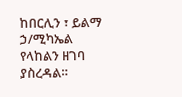ከበርሊን ፣ ይልማ ኃ/ሚካኤል የላከልን ዘገባ ያስረዳል።